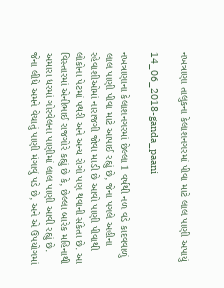નખત્રાણા તાલુકના કેલાશનગરમાં પીવા માટે લાલ પાણી અપાયું

14_06_2018-ganda_paani

નખત્રાણાના કેલાશનગરમાં છેલ્લા 1 વર્ષથી નળ વડે કાદવવાળું લાલ પાણી પીવા માટે આપાઈ રહ્યું છે, જેના પગલે અહીના રહેવાશીઓમાં નારાજગી જોવા માડી છે આવો પાણી પીવાથી લોકોના પેટમાં પથરી અને અન્ય રોગો પણ થવાની સંકેતા છે. આ વિસ્તારમાં એનીભાઈ રાજગોરે કહ્યું છે કે, છેલ્લા બારેક મહિનાથી અમારા ધરમાં ગોરવેલના પાણીમાં લાલ પાણી આવી રહ્યું છે. જેના લીધે અમને વેચાતું પાણી મંગાવું પડે છે, અને એ ઉપયોગમાં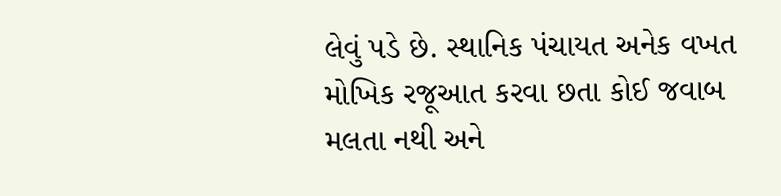લેવું પડે છે. સ્થાનિક પંચાયત અનેક વખત મોખિક રજૂઆત કરવા છતા કોઈ જવાબ મલતા નથી અને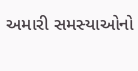અમારી સમસ્યાઓનો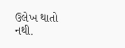ઉલેખ થાતો નથી.